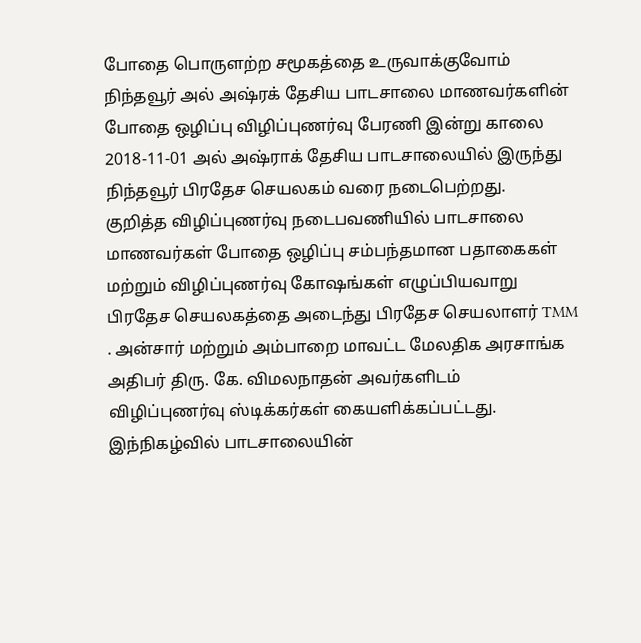போதை பொருளற்ற சமூகத்தை உருவாக்குவோம்
நிந்தவூர் அல் அஷ்ரக் தேசிய பாடசாலை மாணவர்களின் போதை ஒழிப்பு விழிப்புணர்வு பேரணி இன்று காலை 2018-11-01 அல் அஷ்ராக் தேசிய பாடசாலையில் இருந்து நிந்தவூர் பிரதேச செயலகம் வரை நடைபெற்றது.
குறித்த விழிப்புணர்வு நடைபவணியில் பாடசாலை மாணவர்கள் போதை ஒழிப்பு சம்பந்தமான பதாகைகள் மற்றும் விழிப்புணர்வு கோஷங்கள் எழுப்பியவாறு பிரதேச செயலகத்தை அடைந்து பிரதேச செயலாளர் TMM . அன்சார் மற்றும் அம்பாறை மாவட்ட மேலதிக அரசாங்க அதிபர் திரு. கே. விமலநாதன் அவர்களிடம் விழிப்புணர்வு ஸ்டிக்கர்கள் கையளிக்கப்பட்டது.
இந்நிகழ்வில் பாடசாலையின்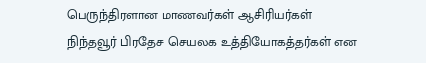பெருந்திரளான மாணவர்கள் ஆசிரியர்கள் நிந்தவூர் பிரதேச செயலக உத்தியோகத்தர்கள் என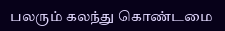பலரும் கலந்து கொண்டமை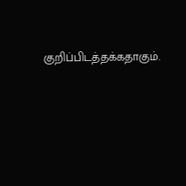குறிப்பிடத்தக்கதாகும்.